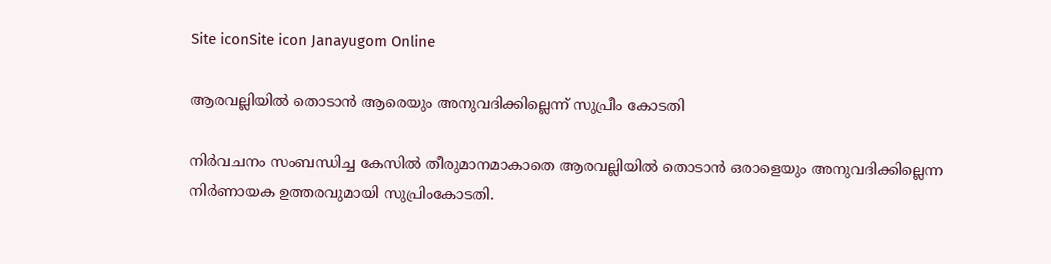Site iconSite icon Janayugom Online

ആരവല്ലിയില്‍ തൊടാന്‍ ആരെയും അനുവദിക്കില്ലെന്ന് സുപ്രീം കോടതി

നിര്‍വചനം സംബന്ധിച്ച കേസില്‍ തീരുമാനമാകാതെ ആരവല്ലിയില്‍ തൊടാന്‍ ഒരാളെയും അനുവദിക്കില്ലെന്ന നിര്‍ണായക ഉത്തരവുമായി സുപ്രിംകോടതി.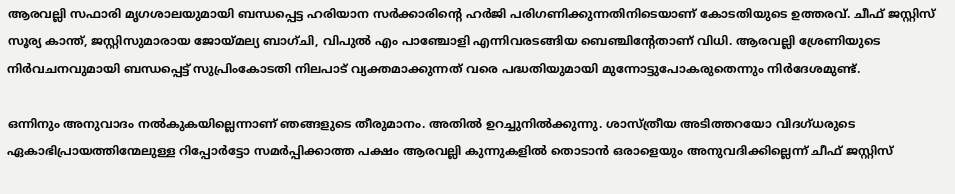ആരവല്ലി സഫാരി മൃഗശാലയുമായി ബന്ധപ്പെട്ട ഹരിയാന സര്‍ക്കാരിന്റെ ഹര്‍ജി പരിഗണിക്കുന്നതിനിടെയാണ് കോടതിയുടെ ഉത്തരവ്. ചീഫ് ജസ്റ്റിസ് സൂര്യ കാന്ത്, ജസ്റ്റിസുമാരായ ജോയ്മല്യ ബാഗ്ചി, വിപുല്‍ എം പാഞ്ചോളി എന്നിവരടങ്ങിയ ബെഞ്ചിന്റേതാണ് വിധി. ആരവല്ലി ശ്രേണിയുടെ നിര്‍വചനവുമായി ബന്ധപ്പെട്ട് സുപ്രിംകോടതി നിലപാട് വ്യക്തമാക്കുന്നത് വരെ പദ്ധതിയുമായി മുന്നോട്ടുപോകരുതെന്നും നിര്‍ദേശമുണ്ട്.

ഒന്നിനും അനുവാദം നല്‍കുകയില്ലെന്നാണ് ഞങ്ങളുടെ തീരുമാനം. അതില്‍ ഉറച്ചുനില്‍ക്കുന്നു. ശാസ്ത്രീയ അടിത്തറയോ വിദഗ്ധരുടെ ഏകാഭിപ്രായത്തിന്മേലുള്ള റിപ്പോര്‍ട്ടോ സമര്‍പ്പിക്കാത്ത പക്ഷം ആരവല്ലി കുന്നുകളില്‍ തൊടാന്‍ ഒരാളെയും അനുവദിക്കില്ലെന്ന് ചീഫ് ജസ്റ്റിസ്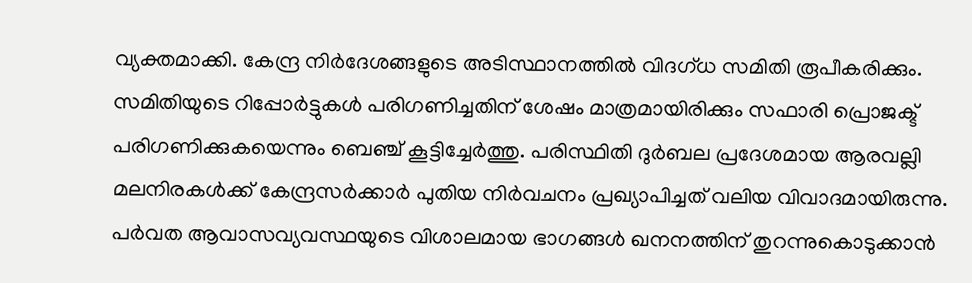വ്യക്തമാക്കി. കേന്ദ്ര നിര്‍ദേശങ്ങളുടെ അടിസ്ഥാനത്തില്‍ വിദഗ്ധ സമിതി രൂപീകരിക്കും. സമിതിയുടെ റിപ്പോര്‍ട്ടുകള്‍ പരിഗണിച്ചതിന് ശേഷം മാത്രമായിരിക്കും സഫാരി പ്രൊജക്ട് പരിഗണിക്കുകയെന്നും ബെഞ്ച് കൂട്ടിച്ചേര്‍ത്തു. പരിസ്ഥിതി ദുര്‍ബല പ്രദേശമായ ആരവല്ലി മലനിരകള്‍ക്ക് കേന്ദ്രസര്‍ക്കാര്‍ പുതിയ നിര്‍വചനം പ്രഖ്യാപിച്ചത് വലിയ വിവാദമായിരുന്നു. പര്‍വത ആവാസവ്യവസ്ഥയുടെ വിശാലമായ ഭാഗങ്ങള്‍ ഖനനത്തിന് തുറന്നുകൊടുക്കാന്‍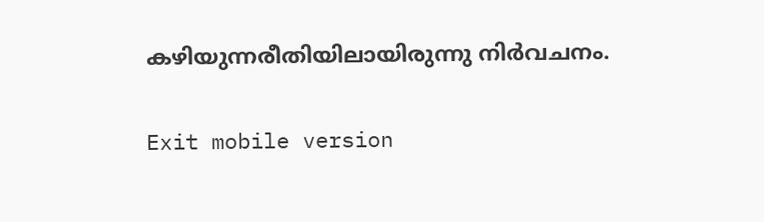കഴിയുന്നരീതിയിലായിരുന്നു നിര്‍വചനം.

Exit mobile version